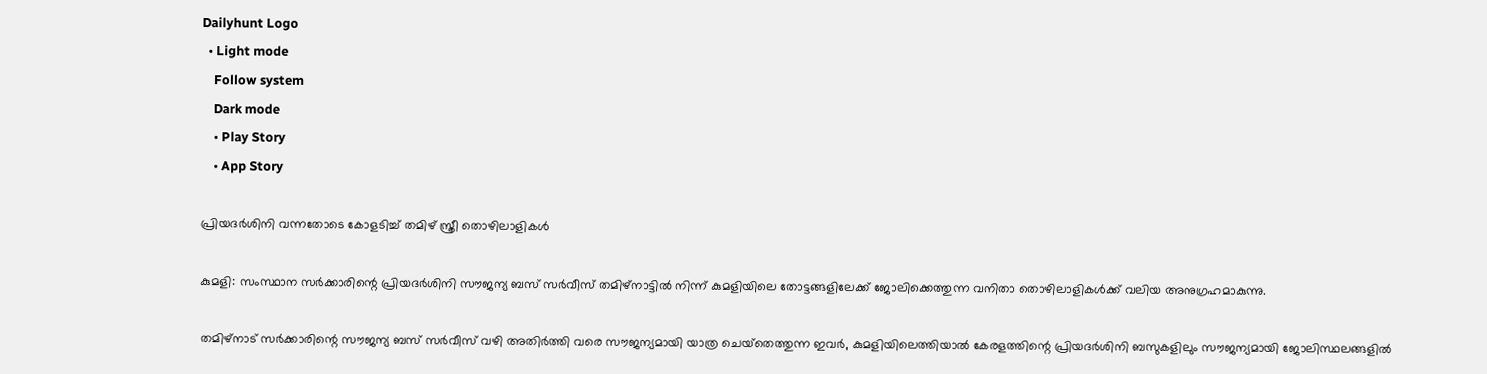Dailyhunt Logo
  • Light mode
    Follow system
    Dark mode
    • Play Story
    • App Story

പ്രിയദര്‍ശിനി വന്നതോടെ കോളടിച്ച്‌ തമിഴ് സ്ത്രീ തൊഴിലാളികള്‍

കുമളി: സംസ്ഥാന സർക്കാരിന്റെ പ്രിയദർശിനി സൗജന്യ ബസ് സർവീസ് തമിഴ്നാട്ടില്‍ നിന്ന് കുമളിയിലെ തോട്ടങ്ങളിലേക്ക് ജോലിക്കെത്തുന്ന വനിതാ തൊഴിലാളികള്‍ക്ക് വലിയ അനുഗ്രഹമാകുന്നു.

തമിഴ്നാട് സർക്കാരിന്റെ സൗജന്യ ബസ് സർവീസ് വഴി അതിർത്തി വരെ സൗജന്യമായി യാത്ര ചെയ്‌തെത്തുന്ന ഇവർ, കുമളിയിലെത്തിയാല്‍ കേരളത്തിന്റെ പ്രിയദർശിനി ബസുകളിലും സൗജന്യമായി ജോലിസ്ഥലങ്ങളില്‍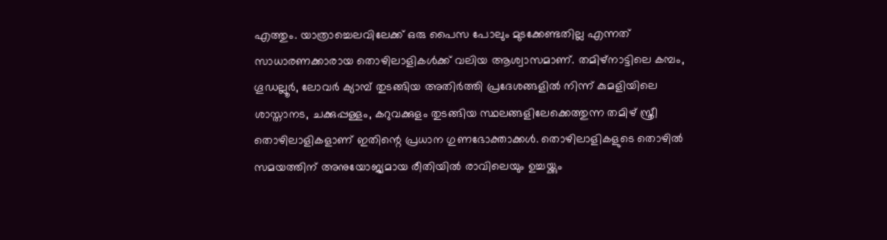എത്തും. യാത്രാച്ചെലവിലേക്ക് ഒരു പൈസ പോലും മുടക്കേണ്ടതില്ല എന്നത് സാധാരണക്കാരായ തൊഴിലാളികള്‍ക്ക് വലിയ ആശ്വാസമാണ്. തമിഴ്നാട്ടിലെ കമ്പം, ഗൂഡല്ലൂർ, ലോവർ ക്യാമ്പ് തുടങ്ങിയ അതിർത്തി പ്രദേശങ്ങളില്‍ നിന്ന് കുമളിയിലെ ശാസ്താനട, ചക്കുപ്പള്ളം, കറുവക്കുളം തുടങ്ങിയ സ്ഥലങ്ങളിലേക്കെത്തുന്ന തമിഴ് സ്ത്രീ തൊഴിലാളികളാണ് ഇതിന്റെ പ്രധാന ഗുണഭോക്താക്കള്‍. തൊഴിലാളികളുടെ തൊഴില്‍ സമയത്തിന് അനുയോജ്യമായ രീതിയില്‍ രാവിലെയും ഉച്ചയ്ക്കും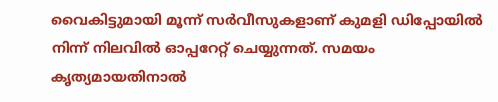വൈകിട്ടുമായി മൂന്ന് സർവീസുകളാണ് കുമളി ഡിപ്പോയില്‍ നിന്ന് നിലവില്‍ ഓപ്പറേറ്റ് ചെയ്യുന്നത്. സമയം കൃത്യമായതിനാല്‍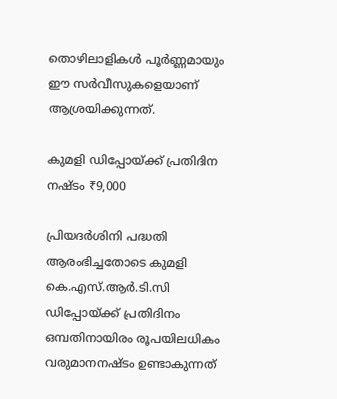തൊഴിലാളികള്‍ പൂർണ്ണമായും ഈ സർവീസുകളെയാണ് ആശ്രയിക്കുന്നത്.

കുമളി ഡിപ്പോയ്ക്ക് പ്രതിദിന നഷ്ടം ₹9,000

പ്രിയദർശിനി പദ്ധതി ആരംഭിച്ചതോടെ കുമളി കെ.എസ്.ആർ.ടി.സി ഡിപ്പോയ്ക്ക് പ്രതിദിനം ഒമ്പതിനായിരം രൂപയിലധികം വരുമാനനഷ്ടം ഉണ്ടാകുന്നത്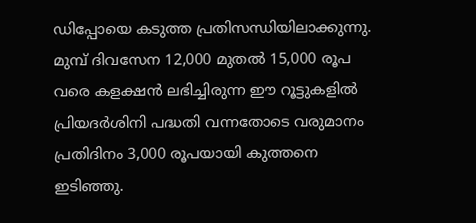ഡിപ്പോയെ കടുത്ത പ്രതിസന്ധിയിലാക്കുന്നു. മുമ്പ് ദിവസേന 12,000 മുതല്‍ 15,000 രൂപ വരെ കളക്ഷൻ ലഭിച്ചിരുന്ന ഈ റൂട്ടുകളില്‍ പ്രിയദർശിനി പദ്ധതി വന്നതോടെ വരുമാനം പ്രതിദിനം 3,000 രൂപയായി കുത്തനെ ഇടിഞ്ഞു.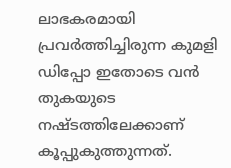ലാഭകരമായി പ്രവർത്തിച്ചിരുന്ന കുമളി ഡിപ്പോ ഇതോടെ വൻ തുകയുടെ നഷ്ടത്തിലേക്കാണ് കൂപ്പുകുത്തുന്നത്.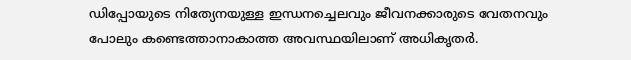ഡിപ്പോയുടെ നിത്യേനയുള്ള ഇന്ധനച്ചെലവും ജീവനക്കാരുടെ വേതനവും പോലും കണ്ടെത്താനാകാത്ത അവസ്ഥയിലാണ് അധികൃതർ.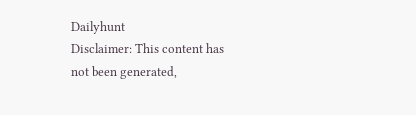Dailyhunt
Disclaimer: This content has not been generated,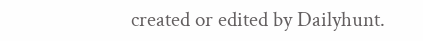created or edited by Dailyhunt.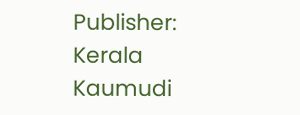Publisher: Kerala Kaumudi